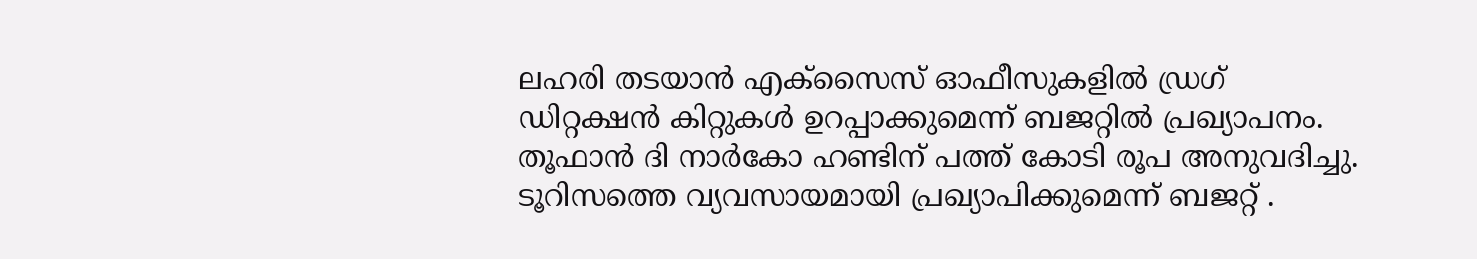ലഹരി തടയാൻ എക്സൈസ് ഓഫീസുകളിൽ ഡ്രഗ് ഡിറ്റക്ഷൻ കിറ്റുകൾ ഉറപ്പാക്കുമെന്ന് ബജറ്റിൽ പ്രഖ്യാപനം. തൂഫാൻ ദി നാർകോ ഹണ്ടിന് പത്ത് കോടി രൂപ അനുവദിച്ചു.
ടൂറിസത്തെ വ്യവസായമായി പ്രഖ്യാപിക്കുമെന്ന് ബജറ്റ് .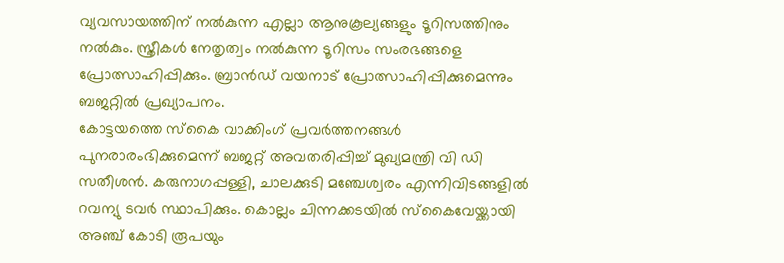വ്യവസായത്തിന് നൽകുന്ന എല്ലാ ആനുകൂല്യങ്ങളും ടൂറിസത്തിനും നൽകും. സ്ത്രീകൾ നേതൃത്വം നൽകുന്ന ടൂറിസം സംരഭങ്ങളെ പ്രോത്സാഹിപ്പിക്കും. ബ്രാൻഡ് വയനാട് പ്രോത്സാഹിപ്പിക്കുമെന്നും ബജറ്റിൽ പ്രഖ്യാപനം.
കോട്ടയത്തെ സ്കൈ വാക്കിംഗ് പ്രവർത്തനങ്ങൾ പുനരാരംഭിക്കുമെന്ന് ബജറ്റ് അവതരിപ്പിച്ച് മുഖ്യമന്ത്രി വി ഡി സതീശൻ. കരുനാഗപ്പള്ളി, ചാലക്കുടി മഞ്ചേശ്വരം എന്നിവിടങ്ങളിൽ റവന്യു ടവർ സ്ഥാപിക്കും. കൊല്ലം ചിന്നക്കടയിൽ സ്കൈവേയ്ക്കായി അഞ്ച് കോടി രൂപയും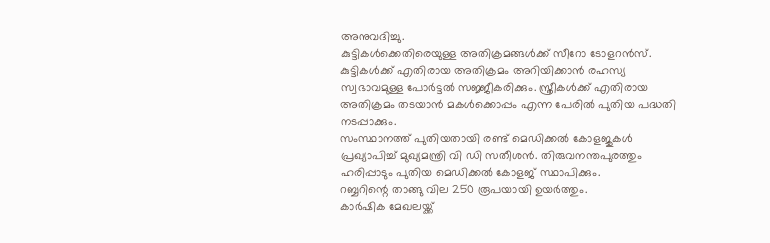അനുവദിച്ചു.
കുട്ടികൾക്കെതിരെയുള്ള അതിക്രമങ്ങൾക്ക് സീറോ ടോളറൻസ്. കുട്ടികൾക്ക് എതിരായ അതിക്രമം അറിയിക്കാൻ രഹസ്യ സ്വഭാവമുള്ള പോർട്ടൽ സജ്ജീകരിക്കും. സ്ത്രീകൾക്ക് എതിരായ അതിക്രമം തടയാൻ മകൾക്കൊപ്പം എന്ന പേരിൽ പുതിയ പദ്ധതി നടപ്പാക്കും.
സംസ്ഥാനത്ത് പുതിയതായി രണ്ട് മെഡിക്കൽ കോളജുകൾ പ്രഖ്യാപിച്ച് മുഖ്യമന്ത്രി വി ഡി സതീശൻ. തിരുവനന്തപുരത്തും ഹരിപ്പാടും പുതിയ മെഡിക്കൽ കോളജ് സ്ഥാപിക്കും.
റബ്ബറിന്റെ താങ്ങു വില 250 രൂപയായി ഉയർത്തും.
കാർഷിക മേഖലയ്ക്ക്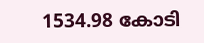1534.98 കോടി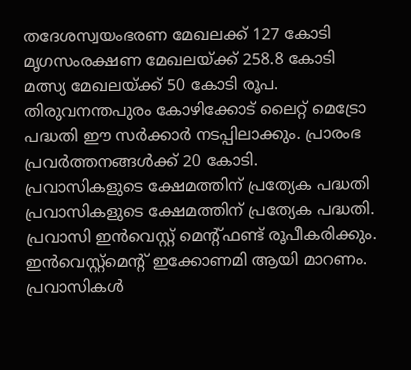തദേശസ്വയംഭരണ മേഖലക്ക് 127 കോടി
മൃഗസംരക്ഷണ മേഖലയ്ക്ക് 258.8 കോടി
മത്സ്യ മേഖലയ്ക്ക് 50 കോടി രൂപ.
തിരുവനന്തപുരം കോഴിക്കോട് ലൈറ്റ് മെട്രോ പദ്ധതി ഈ സർക്കാർ നടപ്പിലാക്കും. പ്രാരംഭ പ്രവർത്തനങ്ങൾക്ക് 20 കോടി.
പ്രവാസികളുടെ ക്ഷേമത്തിന് പ്രത്യേക പദ്ധതി
പ്രവാസികളുടെ ക്ഷേമത്തിന് പ്രത്യേക പദ്ധതി. പ്രവാസി ഇൻവെസ്റ്റ് മെന്റ്ഫണ്ട് രൂപീകരിക്കും. ഇൻവെസ്റ്റ്മെന്റ് ഇക്കോണമി ആയി മാറണം. പ്രവാസികൾ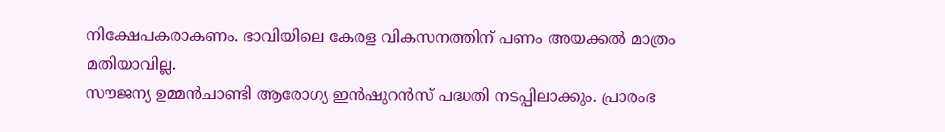നിക്ഷേപകരാകണം. ഭാവിയിലെ കേരള വികസനത്തിന് പണം അയക്കൽ മാത്രം മതിയാവില്ല.
സൗജന്യ ഉമ്മൻചാണ്ടി ആരോഗ്യ ഇൻഷുറൻസ് പദ്ധതി നടപ്പിലാക്കും. പ്രാരംഭ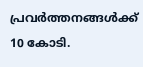പ്രവർത്തനങ്ങൾക്ക് 10 കോടി.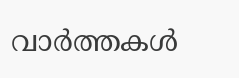വാർത്തകൾ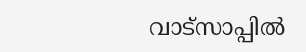വാട്സാപ്പിൽ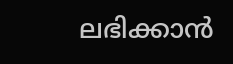ലഭിക്കാൻ